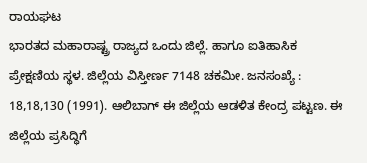ರಾಯಘಟ
ಭಾರತದ ಮಹಾರಾಷ್ಟ್ರ ರಾಜ್ಯದ ಒಂದು ಜಿಲ್ಲೆ. ಹಾಗೂ ಐತಿಹಾಸಿಕ ಪ್ರೇಕ್ಷಣಿಯ ಸ್ಥಳ. ಜಿಲ್ಲೆಯ ವಿಸ್ತೀರ್ಣ 7148 ಚಕಮೀ. ಜನಸಂಖ್ಯೆ : 18,18,130 (1991). ಆಲಿಬಾಗ್ ಈ ಜಿಲ್ಲೆಯ ಆಡಳಿತ ಕೇಂದ್ರ ಪಟ್ಟಣ. ಈ ಜಿಲ್ಲೆಯ ಪ್ರಸಿದ್ಧಿಗೆ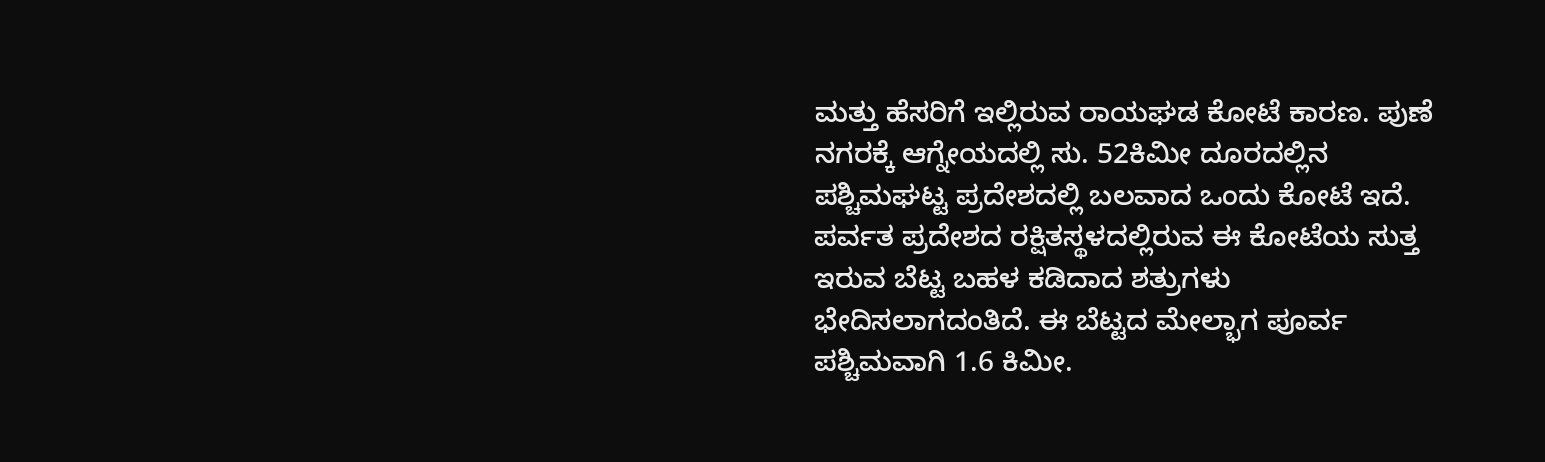ಮತ್ತು ಹೆಸರಿಗೆ ಇಲ್ಲಿರುವ ರಾಯಘಡ ಕೋಟೆ ಕಾರಣ. ಪುಣೆ ನಗರಕ್ಕೆ ಆಗ್ನೇಯದಲ್ಲಿ ಸು. 52ಕಿಮೀ ದೂರದಲ್ಲಿನ ಪಶ್ಚಿಮಘಟ್ಟ ಪ್ರದೇಶದಲ್ಲಿ ಬಲವಾದ ಒಂದು ಕೋಟೆ ಇದೆ. ಪರ್ವತ ಪ್ರದೇಶದ ರಕ್ಷಿತಸ್ಥಳದಲ್ಲಿರುವ ಈ ಕೋಟೆಯ ಸುತ್ತ ಇರುವ ಬೆಟ್ಟ ಬಹಳ ಕಡಿದಾದ ಶತ್ರುಗಳು ಭೇದಿಸಲಾಗದಂತಿದೆ. ಈ ಬೆಟ್ಟದ ಮೇಲ್ಭಾಗ ಪೂರ್ವ ಪಶ್ಚಿಮವಾಗಿ 1.6 ಕಿಮೀ.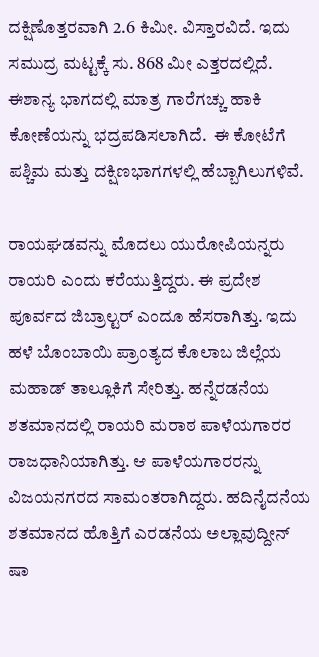ದಕ್ಷಿಣೊತ್ತರವಾಗಿ 2.6 ಕಿಮೀ. ವಿಸ್ತಾರವಿದೆ. ಇದು ಸಮುದ್ರ ಮಟ್ಟಕ್ಕೆ ಸು. 868 ಮೀ ಎತ್ತರದಲ್ಲಿದೆ.  ಈಶಾನ್ಯ ಭಾಗದಲ್ಲಿ ಮಾತ್ರ ಗಾರೆಗಚ್ಚು ಹಾಕಿ ಕೋಣೆಯನ್ನು ಭದ್ರಪಡಿಸಲಾಗಿದೆ.  ಈ ಕೋಟೆಗೆ ಪಶ್ಚಿಮ ಮತ್ತು ದಕ್ಷಿಣಭಾಗಗಳಲ್ಲಿ ಹೆಬ್ಬಾಗಿಲುಗಳಿವೆ.

ರಾಯಘಡವನ್ನು ಮೊದಲು ಯುರೋಪಿಯನ್ನರು ರಾಯರಿ ಎಂದು ಕರೆಯುತ್ತಿದ್ದರು. ಈ ಪ್ರದೇಶ ಪೂರ್ವದ ಜಿಬ್ರಾಲ್ಟರ್ ಎಂದೂ ಹೆಸರಾಗಿತ್ತು. ಇದು ಹಳೆ ಬೊಂಬಾಯಿ ಪ್ರಾಂತ್ಯದ ಕೊಲಾಬ ಜಿಲ್ಲೆಯ ಮಹಾಡ್ ತಾಲ್ಲೂಕಿಗೆ ಸೇರಿತ್ತು. ಹನ್ನೆರಡನೆಯ ಶತಮಾನದಲ್ಲಿ ರಾಯರಿ ಮರಾಠ ಪಾಳೆಯಗಾರರ ರಾಜಧಾನಿಯಾಗಿತ್ತು. ಆ ಪಾಳೆಯಗಾರರನ್ನು ವಿಜಯನಗರದ ಸಾಮಂತರಾಗಿದ್ದರು. ಹದಿನೈದನೆಯ ಶತಮಾನದ ಹೊತ್ತಿಗೆ ಎರಡನೆಯ ಅಲ್ಲಾವುದ್ದೀನ್ ಷಾ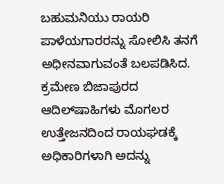ಬಹುಮನಿಯು ರಾಯರಿ ಪಾಳೆಯಗಾರರನ್ನು ಸೋಲಿಸಿ ತನಗೆ ಅಧೀನವಾಗುವಂತೆ ಬಲಪಡಿಸಿದ.  ಕ್ರಮೇಣ ಬಿಜಾಪುರದ ಆದಿಲ್‍ಷಾಹಿಗಳು ಮೊಗಲರ ಉತ್ತೇಜನದಿಂದ ರಾಯಘಡಕ್ಕೆ ಅಧಿಕಾರಿಗಳಾಗಿ ಅದನ್ನು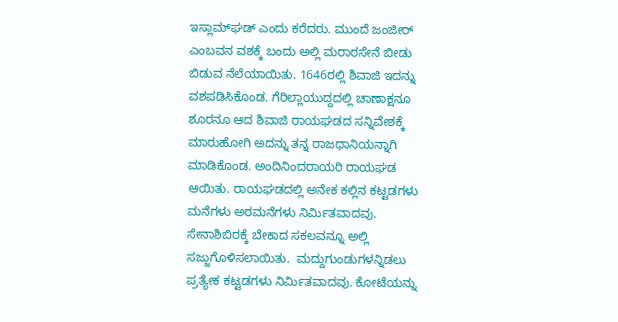ಇಸ್ಲಾಮ್‍ಘಡ್ ಎಂದು ಕರೆದರು. ಮುಂದೆ ಜಂಜೀರ್ ಎಂಬವನ ವಶಕ್ಕೆ ಬಂದು ಅಲ್ಲಿ ಮರಾಠಸೇನೆ ಬೀಡು ಬಿಡುವ ನೆಲೆಯಾಯಿತು. 1646ರಲ್ಲಿ ಶಿವಾಜಿ ಇದನ್ನು ವಶಪಡಿಸಿಕೊಂಡ. ಗೆರಿಲ್ಲಾಯುದ್ದದಲ್ಲಿ ಚಾಣಾಕ್ಷನೂ ಶೂರನೂ ಆದ ಶಿವಾಜಿ ರಾಯಘಡದ ಸನ್ನಿವೇಶಕ್ಕೆ  ಮಾರುಹೋಗಿ ಅದನ್ನು ತನ್ನ ರಾಜಧಾನಿಯನ್ನಾಗಿ ಮಾಡಿಕೊಂಡ. ಅಂದಿನಿಂದರಾಯರಿ ರಾಯಘಡ ಆಯಿತು. ರಾಯಘಡದಲ್ಲಿ ಅನೇಕ ಕಲ್ಲಿನ ಕಟ್ಟಡಗಳು ಮನೆಗಳು ಅರಮನೆಗಳು ನಿರ್ಮಿತವಾದವು. ಸೇನಾಶಿಬಿರಕ್ಕೆ ಬೇಕಾದ ಸಕಲವನ್ನೂ ಅಲ್ಲಿ ಸಜ್ಜುಗೊಳಿಸಲಾಯಿತು.  ಮದ್ದುಗುಂಡುಗಳನ್ನಿಡಲು ಪ್ರತ್ಯೇಕ ಕಟ್ಟಡಗಳು ನಿರ್ಮಿತವಾದವು. ಕೋಟೆಯನ್ನು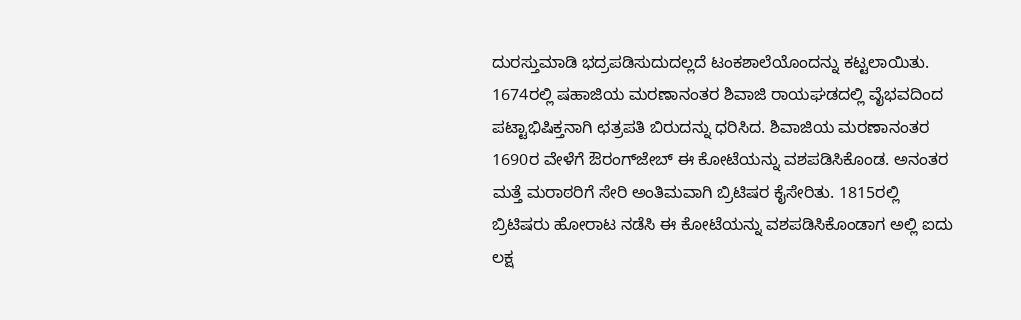ದುರಸ್ತುಮಾಡಿ ಭದ್ರಪಡಿಸುದುದಲ್ಲದೆ ಟಂಕಶಾಲೆಯೊಂದನ್ನು ಕಟ್ಟಲಾಯಿತು. 1674ರಲ್ಲಿ ಷಹಾಜಿಯ ಮರಣಾನಂತರ ಶಿವಾಜಿ ರಾಯಘಡದಲ್ಲಿ ವೈಭವದಿಂದ ಪಟ್ಟಾಭಿಷಿಕ್ತನಾಗಿ ಛತ್ರಪತಿ ಬಿರುದನ್ನು ಧರಿಸಿದ. ಶಿವಾಜಿಯ ಮರಣಾನಂತರ 1690ರ ವೇಳೆಗೆ ಔರಂಗ್‍ಜೇಬ್ ಈ ಕೋಟೆಯನ್ನು ವಶಪಡಿಸಿಕೊಂಡ. ಅನಂತರ ಮತ್ತೆ ಮರಾಠರಿಗೆ ಸೇರಿ ಅಂತಿಮವಾಗಿ ಬ್ರಿಟಿಷರ ಕೈಸೇರಿತು. 1815ರಲ್ಲಿ ಬ್ರಿಟಿಷರು ಹೋರಾಟ ನಡೆಸಿ ಈ ಕೋಟೆಯನ್ನು ವಶಪಡಿಸಿಕೊಂಡಾಗ ಅಲ್ಲಿ ಐದು ಲಕ್ಷ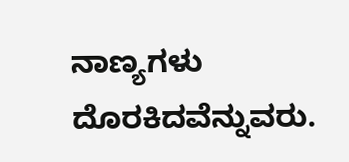ನಾಣ್ಯಗಳು ದೊರಕಿದವೆನ್ನುವರು.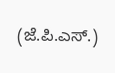(ಜೆ.ಪಿ.ಎಸ್.)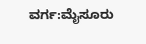ವರ್ಗ:ಮೈಸೂರು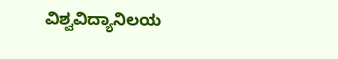ವಿಶ್ವವಿದ್ಯಾನಿಲಯ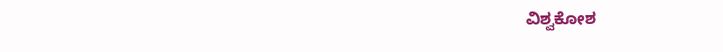ವಿಶ್ವಕೋಶ